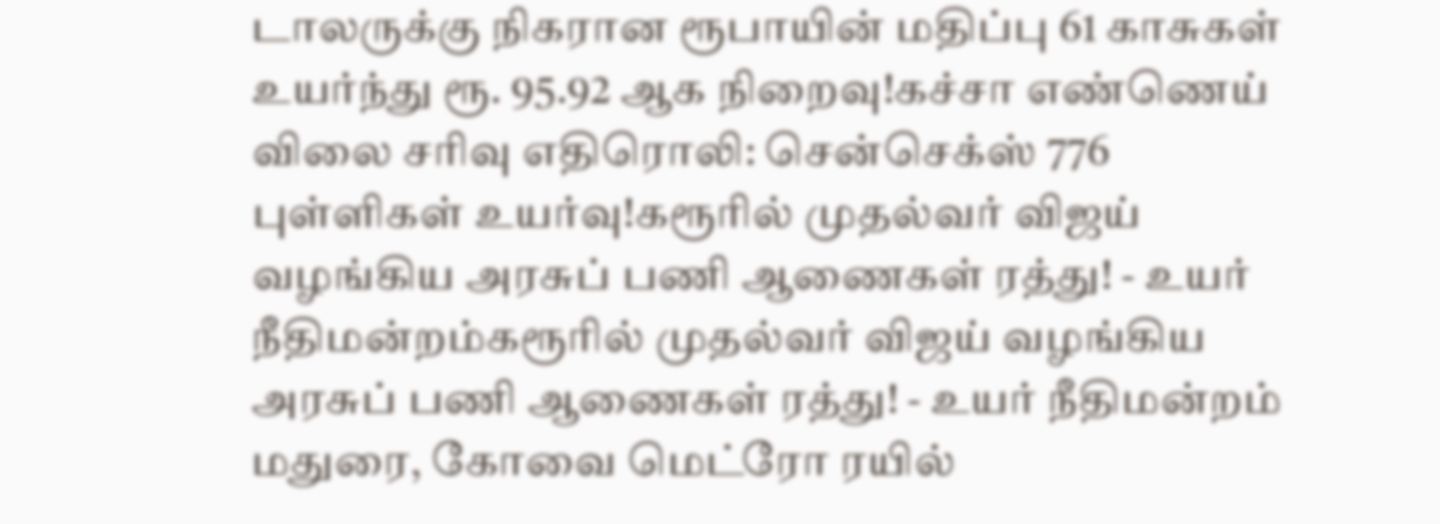டாலருக்கு நிகரான ரூபாயின் மதிப்பு 61 காசுகள் உயர்ந்து ரூ. 95.92 ஆக நிறைவு!கச்சா எண்ணெய் விலை சரிவு எதிரொலி: சென்செக்ஸ் 776 புள்ளிகள் உயர்வு!கரூரில் முதல்வர் விஜய் வழங்கிய அரசுப் பணி ஆணைகள் ரத்து! - உயர் நீதிமன்றம்கரூரில் முதல்வர் விஜய் வழங்கிய அரசுப் பணி ஆணைகள் ரத்து! - உயர் நீதிமன்றம் மதுரை, கோவை மெட்ரோ ரயில்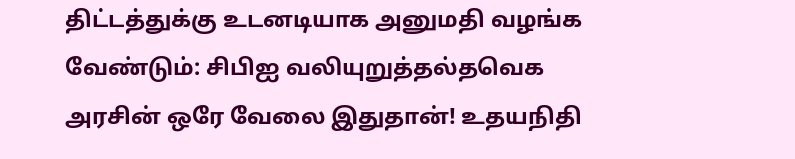திட்டத்துக்கு உடனடியாக அனுமதி வழங்க வேண்டும்: சிபிஐ வலியுறுத்தல்தவெக அரசின் ஒரே வேலை இதுதான்! உதயநிதி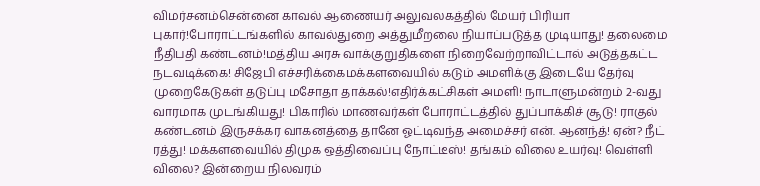விமர்சனம்சென்னை காவல் ஆணையர் அலுவலகத்தில் மேயர் பிரியா புகார்!போராட்டங்களில் காவல்துறை அத்துமீறலை நியாப்படுத்த முடியாது! தலைமை நீதிபதி கண்டனம்!மத்திய அரசு வாக்குறுதிகளை நிறைவேற்றாவிட்டால் அடுத்தகட்ட நடவடிக்கை! சிஜேபி எச்சரிக்கைமக்களவையில் கடும் அமளிக்கு இடையே தேர்வு முறைகேடுகள் தடுப்பு மசோதா தாக்கல்!எதிர்க்கட்சிகள் அமளி! நாடாளுமன்றம் 2-வது வாரமாக முடங்கியது! பிகாரில் மாணவர்கள் போராட்டத்தில் துப்பாக்கிச் சூடு! ராகுல் கண்டனம் இருசக்கர வாகனத்தை தானே ஓட்டிவந்த அமைச்சர் என். ஆனந்த்! ஏன்? நீட் ரத்து! மக்களவையில் திமுக ஒத்திவைப்பு நோட்டீஸ்! தங்கம் விலை உயர்வு! வெள்ளி விலை? இன்றைய நிலவரம்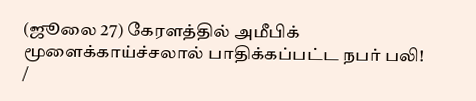(ஜூலை 27) கேரளத்தில் அமீபிக் மூளைக்காய்ச்சலால் பாதிக்கப்பட்ட நபர் பலி!
/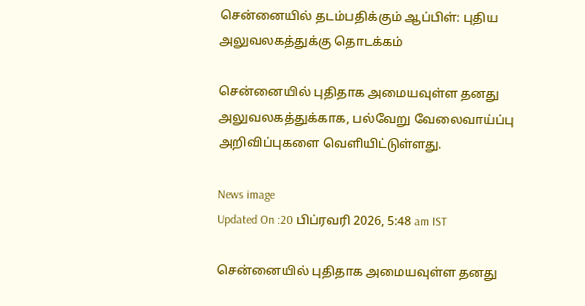சென்னையில் தடம்பதிக்கும் ஆப்பிள்: புதிய அலுவலகத்துக்கு தொடக்கம்

சென்னையில் புதிதாக அமையவுள்ள தனது அலுவலகத்துக்காக, பல்வேறு வேலைவாய்ப்பு அறிவிப்புகளை வெளியிட்டுள்ளது.

News image
Updated On :20 பிப்ரவரி 2026, 5:48 am IST

சென்னையில் புதிதாக அமையவுள்ள தனது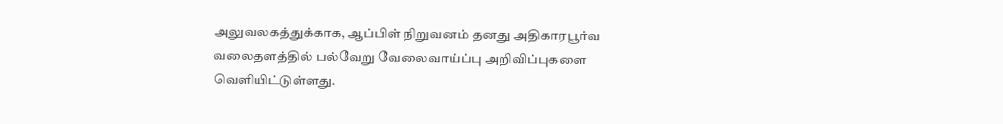அலுவலகத்துக்காக, ஆப்பிள் நிறுவனம் தனது அதிகாரபூர்வ வலைதளத்தில் பல்வேறு வேலைவாய்ப்பு அறிவிப்புகளை வெளியிட்டுள்ளது.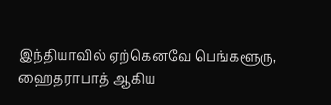இந்தியாவில் ஏற்கெனவே பெங்களூரு, ஹைதராபாத் ஆகிய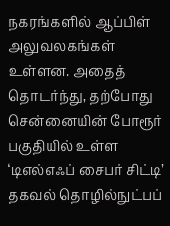நகரங்களில் ஆப்பிள் அலுவலகங்கள் உள்ளன. அதைத் தொடர்ந்து, தற்போது சென்னையின் போரூர் பகுதியில் உள்ள ‘டிஎல்எஃப் சைபர் சிட்டி’ தகவல் தொழில்நுட்பப்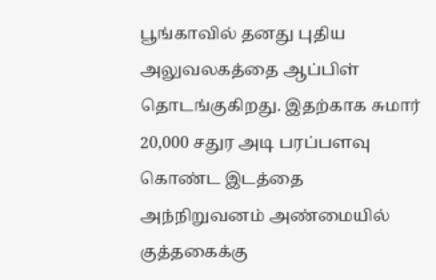பூங்காவில் தனது புதிய அலுவலகத்தை ஆப்பிள் தொடங்குகிறது. இதற்காக சுமார் 20,000 சதுர அடி பரப்பளவு கொண்ட இடத்தை அந்நிறுவனம் அண்மையில் குத்தகைக்கு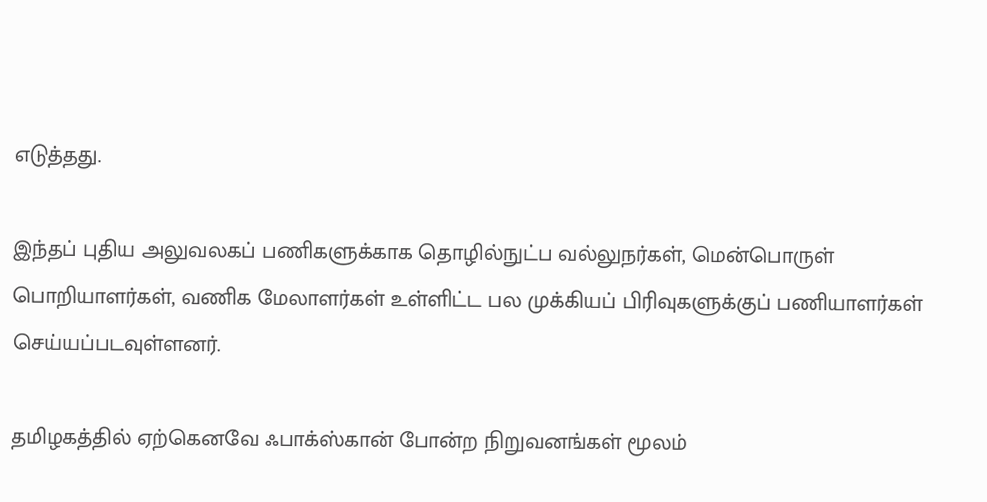எடுத்தது.

இந்தப் புதிய அலுவலகப் பணிகளுக்காக தொழில்நுட்ப வல்லுநர்கள், மென்பொருள் பொறியாளர்கள், வணிக மேலாளர்கள் உள்ளிட்ட பல முக்கியப் பிரிவுகளுக்குப் பணியாளர்கள் செய்யப்படவுள்ளனர்.

தமிழகத்தில் ஏற்கெனவே ஃபாக்ஸ்கான் போன்ற நிறுவனங்கள் மூலம்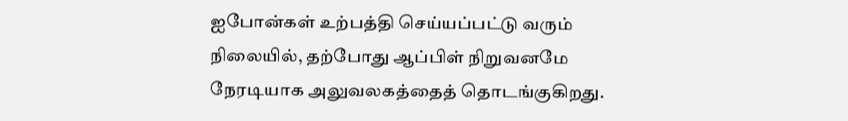ஐபோன்கள் உற்பத்தி செய்யப்பட்டு வரும் நிலையில், தற்போது ஆப்பிள் நிறுவனமே நேரடியாக அலுவலகத்தைத் தொடங்குகிறது.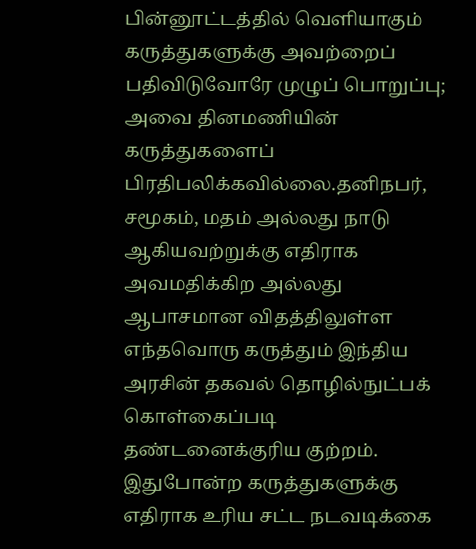பின்னூட்டத்தில் வெளியாகும் கருத்துகளுக்கு அவற்றைப் பதிவிடுவோரே முழுப் பொறுப்பு; அவை தினமணியின் கருத்துகளைப் பிரதிபலிக்கவில்லை.தனிநபர், சமூகம், மதம் அல்லது நாடு ஆகியவற்றுக்கு எதிராக அவமதிக்கிற அல்லது ஆபாசமான விதத்திலுள்ள எந்தவொரு கருத்தும் இந்திய அரசின் தகவல் தொழில்நுட்பக் கொள்கைப்படி தண்டனைக்குரிய குற்றம். இதுபோன்ற கருத்துகளுக்கு எதிராக உரிய சட்ட நடவடிக்கை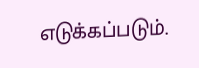எடுக்கப்படும்.